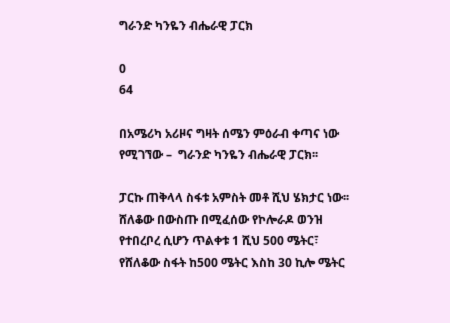ግራንድ ካንዬን ብሔራዊ ፓርክ

0
64

በአሜሪካ አሪዞና ግዛት ሰሜን ምዕራብ ቀጣና ነው  የሚገኘው –  ግራንድ ካንዬን ብሔራዊ ፓርክ፡፡

ፓርኩ ጠቅላላ ስፋቱ አምስት መቶ ሺህ ሄክታር ነው፡፡ ሸለቆው በውስጡ በሚፈሰው የኮሎራዶ ወንዝ  የተበረቦረ ሲሆን ጥልቀቱ 1 ሺህ 500 ሜትር፣ የሸለቆው ስፋት ከ500 ሜትር እስከ 30 ኪሎ ሜትር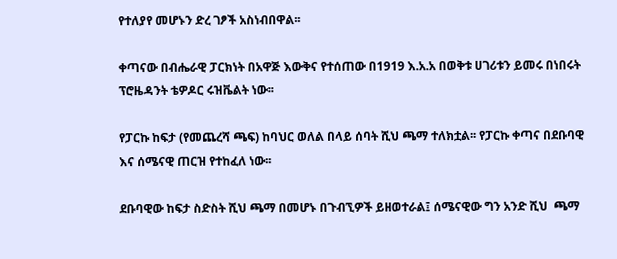የተለያየ መሆኑን ድረ ገፆች አስነብበዋል፡፡

ቀጣናው በብሔራዊ ፓርክነት በአዋጅ እውቅና የተሰጠው በ1919 እ.አ.አ በወቅቱ ሀገሪቱን ይመሩ በነበሩት ፕሮዜዳንት ቴዎዶር ሩዝቬልት ነው፡፡

የፓርኩ ከፍታ (የመጨረሻ ጫፍ) ከባህር ወለል በላይ ሰባት ሺህ ጫማ ተለክቷል፡፡ የፓርኩ ቀጣና በደቡባዊ እና ሰሜናዊ ጠርዝ የተከፈለ ነው፡፡

ደቡባዊው ከፍታ ስድስት ሺህ ጫማ በመሆኑ በጉብኚዎች ይዘወተራል፤ ሰሜናዊው ግን አንድ ሺህ  ጫማ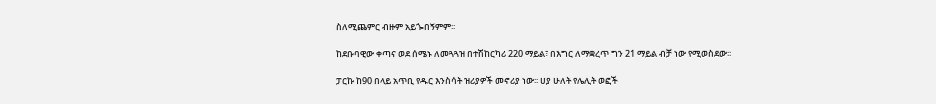ስለሚጨምር ብዙም አይጐበኝምም፡፡

ከደቡባዊው ቀጣና ወደ ሰሜኑ ለመጓጓዝ በተሽከርካሪ 220 ማይል፣ በእግር ለማቋረጥ ግን 21 ማይል ብቻ ነው የሚወስደው፡፡

ፓርኩ ከ90 በላይ አጥቢ የዱር እንስሳት ዝሪያዎች መኖሪያ ነው፡፡ ሀያ ሁለት የሌሊት ወፎች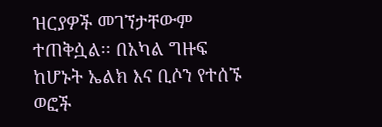ዝርያዎች መገኘታቸውም ተጠቅሷል፡፡ በአካል ግዙፍ ከሆኑት ኤልክ እና ቢሶን የተሰኙ ወፎች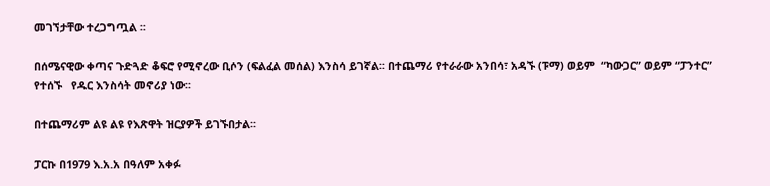መገኘታቸው ተረጋግጧል ፡፡

በሰሜናዊው ቀጣና ጉድጓድ ቆፍሮ የሚኖረው ቢሶን (ፍልፈል መሰል) እንስሳ ይገኛል፡፡ በተጨማሪ የተራራው አንበሳ፣ አዳኙ (ፑማ) ወይም  “ካውጋር” ወይም “ፓንተር” የተሰኙ   የዱር እንስሳት መኖሪያ ነው፡፡

በተጨማሪም ልዩ ልዩ የእጽዋት ዝርያዎች ይገኙበታል፡፡

ፓርኩ በ1979 እ.አ.አ በዓለም አቀፉ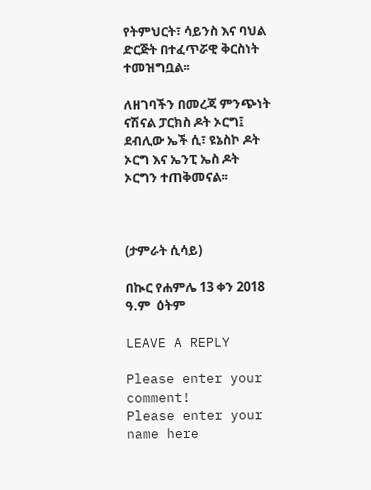የትምህርት፣ ሳይንስ እና ባህል ድርጅት በተፈጥሯዊ ቅርስነት ተመዝግቧል፡፡

ለዘገባችን በመረጃ ምንጭነት ናሽናል ፓርክስ ዶት ኦርግ፤ ደብሊው ኤች ሲ፣ ዩኔስኮ ዶት ኦርግ እና ኤንፒ ኤስ ዶት ኦርግን ተጠቅመናል፡፡



(ታምራት ሲሳይ)

በኲር የሐምሌ 13 ቀን 2018 ዓ.ም  ዕትም

LEAVE A REPLY

Please enter your comment!
Please enter your name here